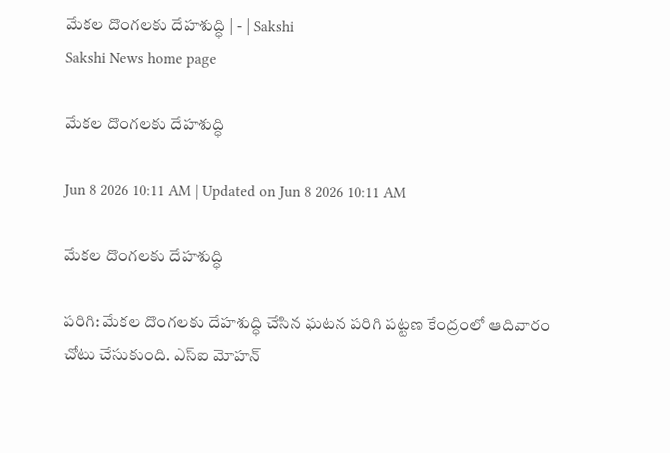మేకల దొంగలకు దేహశుద్ధి | - | Sakshi
Sakshi News home page

మేకల దొంగలకు దేహశుద్ధి

Jun 8 2026 10:11 AM | Updated on Jun 8 2026 10:11 AM

మేకల దొంగలకు దేహశుద్ధి

పరిగి: మేకల దొంగలకు దేహశుద్ధి చేసిన ఘటన పరిగి పట్టణ కేంద్రంలో ఆదివారం చోటు చేసుకుంది. ఎస్‌ఐ మోహన్‌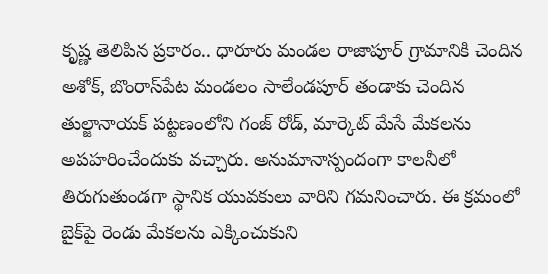కృష్ణ తెలిపిన ప్రకారం.. ధారూరు మండల రాజాపూర్‌ గ్రామానికి చెందిన అశోక్‌, బొంరాస్‌పేట మండలం సాలేండపూర్‌ తండాకు చెందిన తుల్జానాయక్‌ పట్టణంలోని గంజ్‌ రోడ్‌, మార్కెట్‌ మేసే మేకలను అపహరించేందుకు వచ్చారు. అనుమానాస్పందంగా కాలనీలో తిరుగుతుండగా స్థానిక యువకులు వారిని గమనించారు. ఈ క్రమంలో బైక్‌పై రెండు మేకలను ఎక్కించుకుని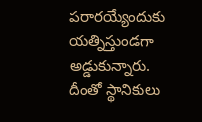పరారయ్యేందుకు యత్నిస్తుండగా అడ్డుకున్నారు. దీంతో స్థానికులు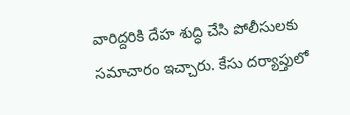వారిద్దరికి దేహ శుద్ధి చేసి పోలీసులకు సమాచారం ఇచ్చారు. కేసు దర్యాప్తులో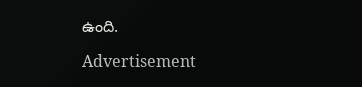ఉంది.

Advertisement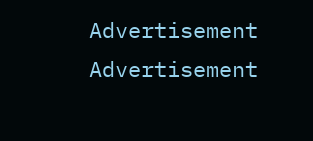Advertisement
Advertisement